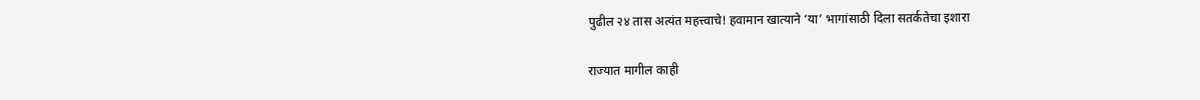पुढील २४ तास अत्यंत महत्त्वाचे! हवामान खात्याने ‘या’ भागांसाठी दिला सतर्कतेचा इशारा

राज्यात मागील काही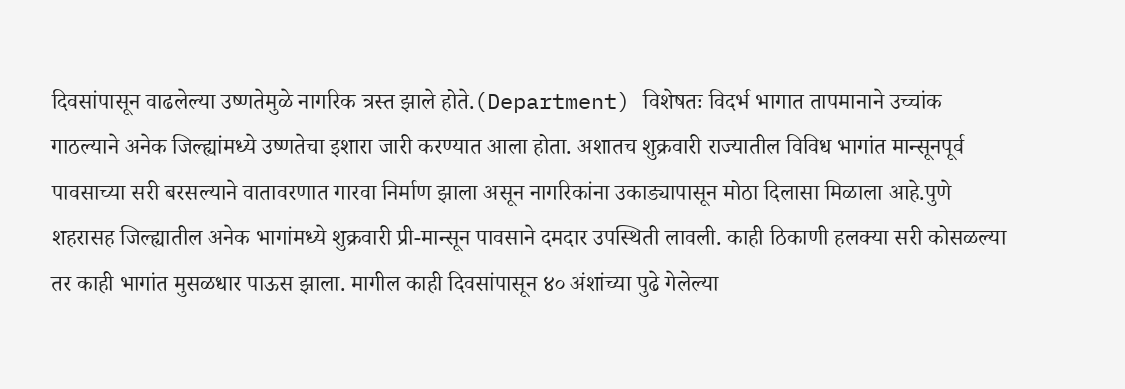दिवसांपासून वाढलेल्या उष्णतेमुळे नागरिक त्रस्त झाले होते.(Department) विशेषतः विदर्भ भागात तापमानाने उच्चांक गाठल्याने अनेक जिल्ह्यांमध्ये उष्णतेचा इशारा जारी करण्यात आला होता. अशातच शुक्रवारी राज्यातील विविध भागांत मान्सूनपूर्व पावसाच्या सरी बरसल्याने वातावरणात गारवा निर्माण झाला असून नागरिकांना उकाड्यापासून मोठा दिलासा मिळाला आहे.पुणे शहरासह जिल्ह्यातील अनेक भागांमध्ये शुक्रवारी प्री-मान्सून पावसाने दमदार उपस्थिती लावली. काही ठिकाणी हलक्या सरी कोसळल्या तर काही भागांत मुसळधार पाऊस झाला. मागील काही दिवसांपासून ४० अंशांच्या पुढे गेलेल्या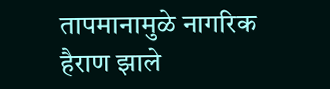तापमानामुळे नागरिक हैराण झाले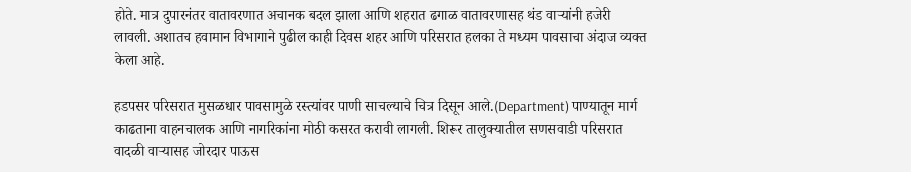होते. मात्र दुपारनंतर वातावरणात अचानक बदल झाला आणि शहरात ढगाळ वातावरणासह थंड वाऱ्यांनी हजेरी लावली. अशातच हवामान विभागाने पुढील काही दिवस शहर आणि परिसरात हलका ते मध्यम पावसाचा अंदाज व्यक्त केला आहे.

हडपसर परिसरात मुसळधार पावसामुळे रस्त्यांवर पाणी साचल्याचे चित्र दिसून आले.(Department) पाण्यातून मार्ग काढताना वाहनचालक आणि नागरिकांना मोठी कसरत करावी लागली. शिरूर तालुक्यातील सणसवाडी परिसरात वादळी वाऱ्यासह जोरदार पाऊस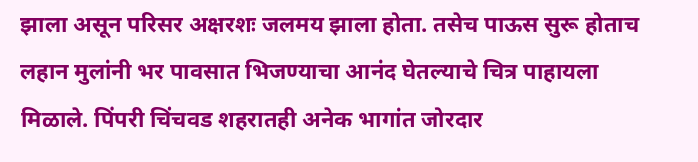झाला असून परिसर अक्षरशः जलमय झाला होता. तसेच पाऊस सुरू होताच लहान मुलांनी भर पावसात भिजण्याचा आनंद घेतल्याचे चित्र पाहायला मिळाले. पिंपरी चिंचवड शहरातही अनेक भागांत जोरदार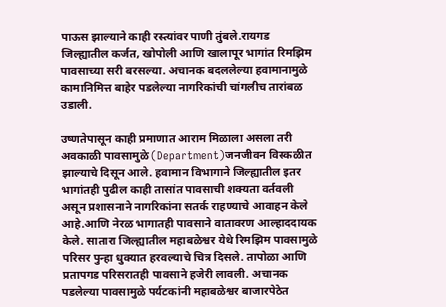पाऊस झाल्याने काही रस्त्यांवर पाणी तुंबले.रायगड जिल्ह्यातील कर्जत, खोपोली आणि खालापूर भागांत रिमझिम पावसाच्या सरी बरसल्या. अचानक बदललेल्या हवामानामुळे कामानिमित्त बाहेर पडलेल्या नागरिकांची चांगलीच तारांबळ उडाली.

उष्णतेपासून काही प्रमाणात आराम मिळाला असला तरी अवकाळी पावसामुळे (Department)जनजीवन विस्कळीत झाल्याचे दिसून आले. हवामान विभागाने जिल्ह्यातील इतर भागांतही पुढील काही तासांत पावसाची शक्यता वर्तवली असून प्रशासनाने नागरिकांना सतर्क राहण्याचे आवाहन केले आहे.आणि नेरळ भागातही पावसाने वातावरण आल्हाददायक केले. सातारा जिल्ह्यातील महाबळेश्वर येथे रिमझिम पावसामुळे परिसर पुन्हा धुक्यात हरवल्याचे चित्र दिसले. तापोळा आणि प्रतापगड परिसरातही पावसाने हजेरी लावली. अचानक पडलेल्या पावसामुळे पर्यटकांनी महाबळेश्वर बाजारपेठेत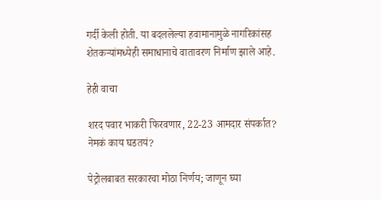गर्दी केली होती. या बदललेल्या हवामानामुळे नागरिकांसह शेतकऱ्यांमध्येही समाधानाचे वातावरण निर्माण झाले आहे.

हेही वाचा

शरद पवार भाकरी फिरवणार, 22-23 आमदार संपर्कात? नेमकं काय घडतयं?

पेट्रोलबाबत सरकारचा मोठा निर्णय; जाणून घ्या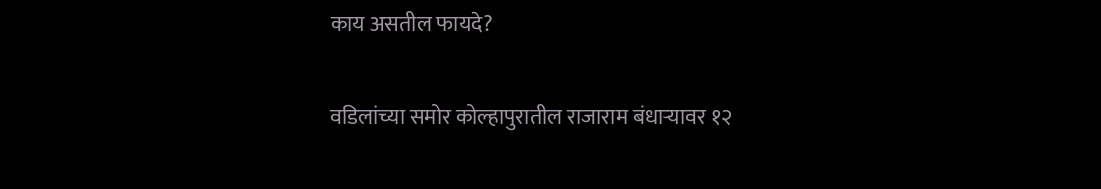काय असतील फायदे?

वडिलांच्या समोर कोल्हापुरातील राजाराम बंधाऱ्यावर १२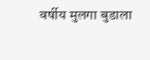वर्षीय मुलगा बुडाला